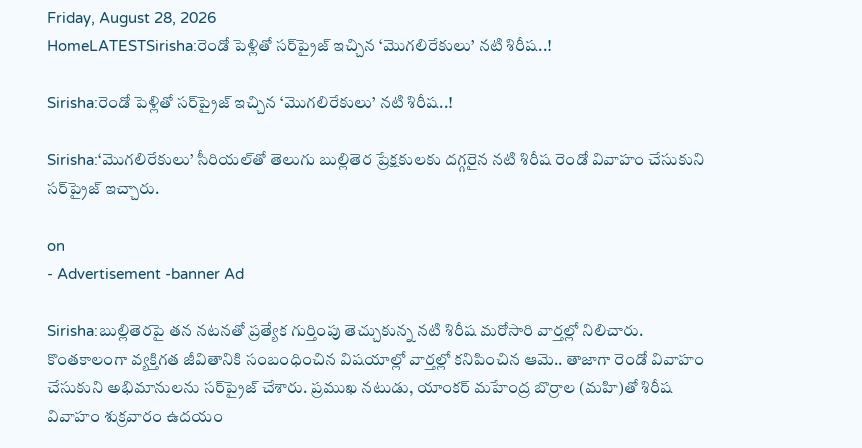Friday, August 28, 2026
HomeLATESTSirisha:రెండో పెళ్లితో సర్‌ప్రైజ్ ఇచ్చిన ‘మొగలిరేకులు’ నటి శిరీష..!

Sirisha:రెండో పెళ్లితో సర్‌ప్రైజ్ ఇచ్చిన ‘మొగలిరేకులు’ నటి శిరీష..!

Sirisha:‘మొగలిరేకులు’ సీరియల్‌తో తెలుగు బుల్లితెర ప్రేక్షకులకు దగ్గరైన నటి శిరీష రెండో వివాహం చేసుకుని సర్‌ప్రైజ్ ఇచ్చారు.

on
- Advertisement -banner Ad

Sirisha:బుల్లితెరపై తన నటనతో ప్రత్యేక గుర్తింపు తెచ్చుకున్న నటి శిరీష మరోసారి వార్తల్లో నిలిచారు. కొంతకాలంగా వ్యక్తిగత జీవితానికి సంబంధించిన విషయాల్లో వార్తల్లో కనిపించిన ఆమె.. తాజాగా రెండో వివాహం చేసుకుని అభిమానులను సర్‌ప్రైజ్ చేశారు. ప్రముఖ నటుడు, యాంకర్ మహేంద్ర బొర్రాల (మహి)తో శిరీష వివాహం శుక్రవారం ఉదయం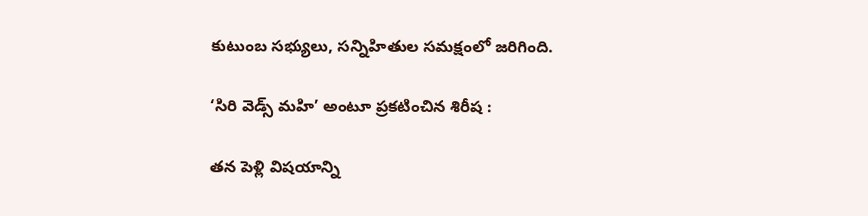కుటుంబ సభ్యులు, సన్నిహితుల సమక్షంలో జరిగింది.

‘సిరి వెడ్స్ మహి’ అంటూ ప్రకటించిన శిరీష :

తన పెళ్లి విషయాన్ని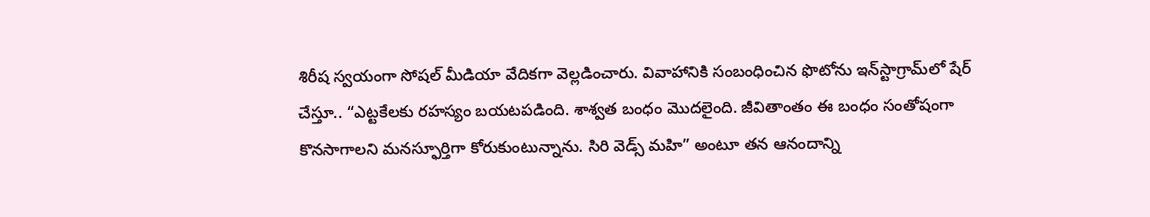శిరీష స్వయంగా సోషల్ మీడియా వేదికగా వెల్లడించారు. వివాహానికి సంబంధించిన ఫొటోను ఇన్‌స్టాగ్రామ్‌లో షేర్ చేస్తూ.. “ఎట్టకేలకు రహస్యం బయటపడింది. శాశ్వత బంధం మొదలైంది. జీవితాంతం ఈ బంధం సంతోషంగా కొనసాగాలని మనస్ఫూర్తిగా కోరుకుంటున్నాను. సిరి వెడ్స్ మహి” అంటూ తన ఆనందాన్ని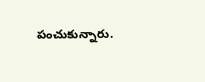పంచుకున్నారు.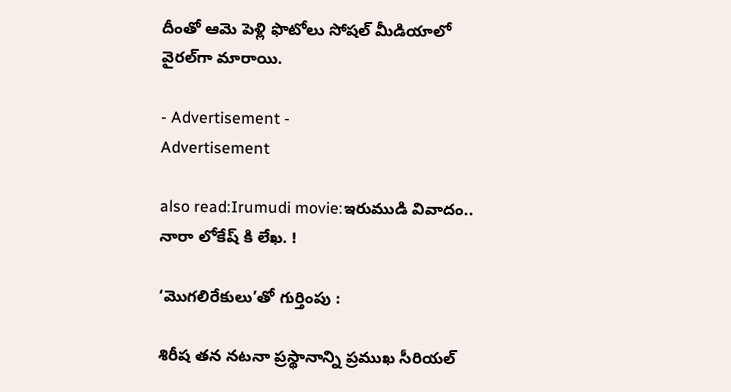దీంతో ఆమె పెళ్లి ఫొటోలు సోషల్ మీడియాలో వైరల్‌గా మారాయి.

- Advertisement -
Advertisement

also read:Irumudi movie:ఇరుముడి వివాదం.. నారా లోకేష్ కి లేఖ. !

‘మొగలిరేకులు’తో గుర్తింపు :

శిరీష తన నటనా ప్రస్థానాన్ని ప్రముఖ సీరియల్‌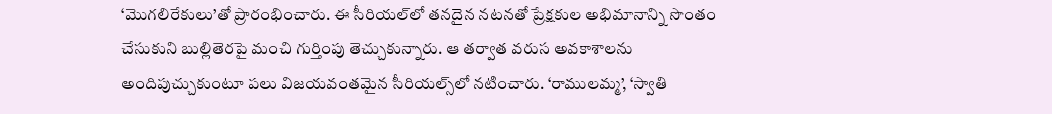‘మొగలిరేకులు’తో ప్రారంభించారు. ఈ సీరియల్‌లో తనదైన నటనతో ప్రేక్షకుల అభిమానాన్ని సొంతం చేసుకుని బుల్లితెరపై మంచి గుర్తింపు తెచ్చుకున్నారు. ఆ తర్వాత వరుస అవకాశాలను అందిపుచ్చుకుంటూ పలు విజయవంతమైన సీరియల్స్‌లో నటించారు. ‘రాములమ్మ’, ‘స్వాతి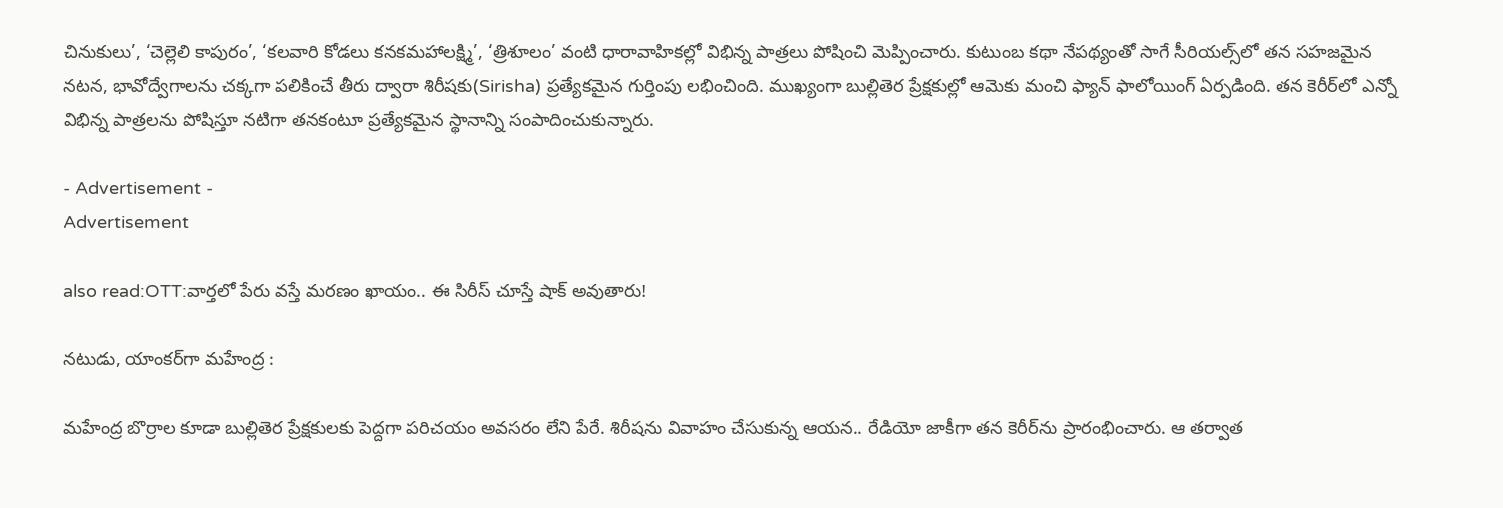చినుకులు’, ‘చెల్లెలి కాపురం’, ‘కలవారి కోడలు కనకమహాలక్ష్మి’, ‘త్రిశూలం’ వంటి ధారావాహికల్లో విభిన్న పాత్రలు పోషించి మెప్పించారు. కుటుంబ కథా నేపథ్యంతో సాగే సీరియల్స్‌లో తన సహజమైన నటన, భావోద్వేగాలను చక్కగా పలికించే తీరు ద్వారా శిరీషకు(Sirisha) ప్రత్యేకమైన గుర్తింపు లభించింది. ముఖ్యంగా బుల్లితెర ప్రేక్షకుల్లో ఆమెకు మంచి ఫ్యాన్‌ ఫాలోయింగ్‌ ఏర్పడింది. తన కెరీర్‌లో ఎన్నో విభిన్న పాత్రలను పోషిస్తూ నటిగా తనకంటూ ప్రత్యేకమైన స్థానాన్ని సంపాదించుకున్నారు.

- Advertisement -
Advertisement

also read:OTT:వార్తలో పేరు వస్తే మరణం ఖాయం.. ఈ సిరీస్‌ చూస్తే షాక్ అవుతారు!

నటుడు, యాంకర్‌గా మహేంద్ర :

మహేంద్ర బొర్రాల కూడా బుల్లితెర ప్రేక్షకులకు పెద్దగా పరిచయం అవసరం లేని పేరే. శిరీషను వివాహం చేసుకున్న ఆయన.. రేడియో జాకీగా తన కెరీర్‌ను ప్రారంభించారు. ఆ తర్వాత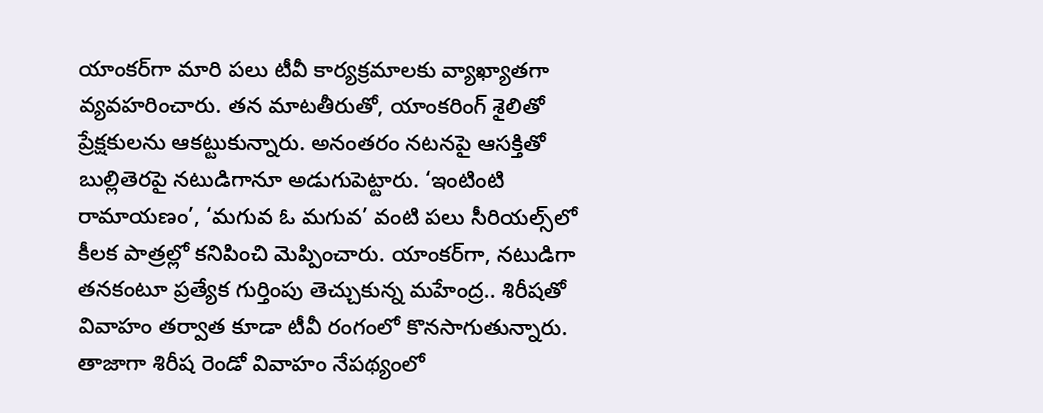యాంకర్‌గా మారి పలు టీవీ కార్యక్రమాలకు వ్యాఖ్యాతగా వ్యవహరించారు. తన మాటతీరుతో, యాంకరింగ్‌ శైలితో ప్రేక్షకులను ఆకట్టుకున్నారు. అనంతరం నటనపై ఆసక్తితో బుల్లితెరపై నటుడిగానూ అడుగుపెట్టారు. ‘ఇంటింటి రామాయణం’, ‘మగువ ఓ మగువ’ వంటి పలు సీరియల్స్‌లో కీలక పాత్రల్లో కనిపించి మెప్పించారు. యాంకర్‌గా, నటుడిగా తనకంటూ ప్రత్యేక గుర్తింపు తెచ్చుకున్న మహేంద్ర.. శిరీషతో వివాహం తర్వాత కూడా టీవీ రంగంలో కొనసాగుతున్నారు. తాజాగా శిరీష రెండో వివాహం నేపథ్యంలో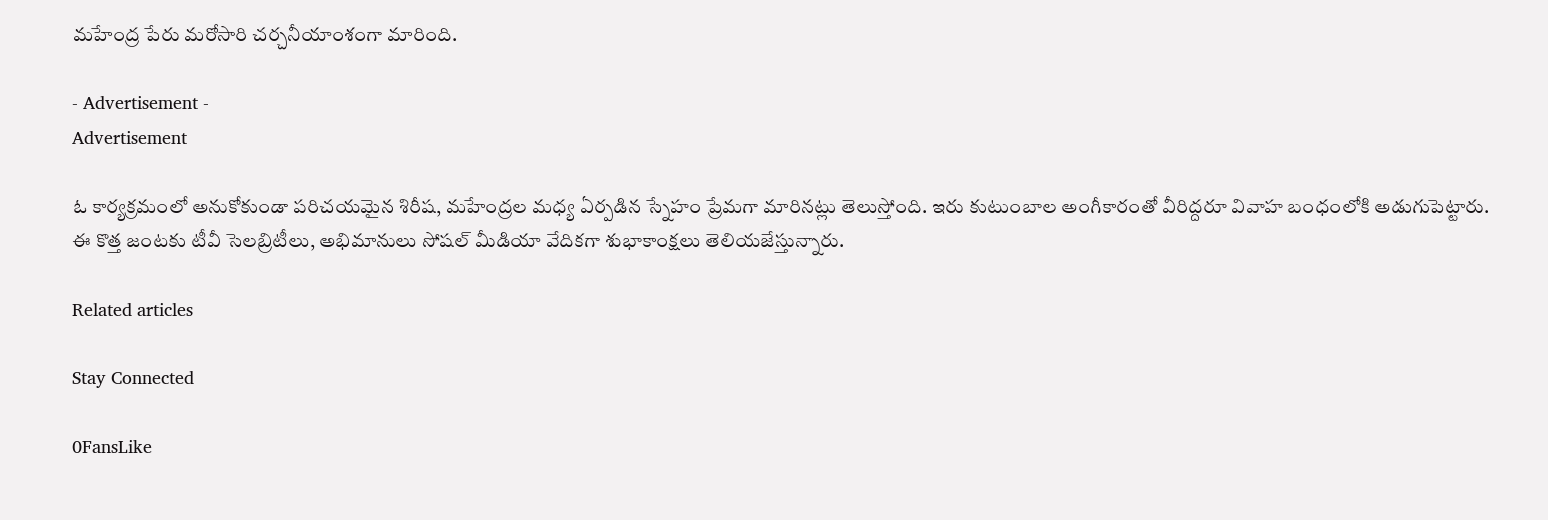మహేంద్ర పేరు మరోసారి చర్చనీయాంశంగా మారింది.

- Advertisement -
Advertisement

ఓ కార్యక్రమంలో అనుకోకుండా పరిచయమైన శిరీష, మహేంద్రల మధ్య ఏర్పడిన స్నేహం ప్రేమగా మారినట్లు తెలుస్తోంది. ఇరు కుటుంబాల అంగీకారంతో వీరిద్దరూ వివాహ బంధంలోకి అడుగుపెట్టారు. ఈ కొత్త జంటకు టీవీ సెలబ్రిటీలు, అభిమానులు సోషల్ మీడియా వేదికగా శుభాకాంక్షలు తెలియజేస్తున్నారు.

Related articles

Stay Connected

0FansLike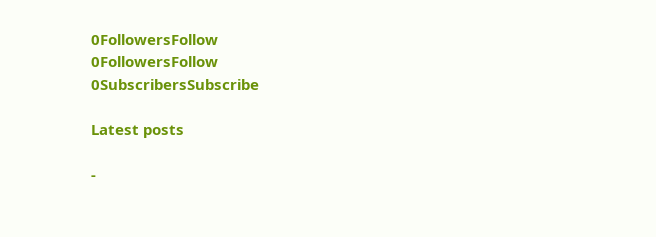0FollowersFollow
0FollowersFollow
0SubscribersSubscribe

Latest posts

-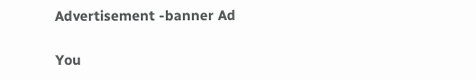Advertisement -banner Ad

You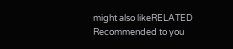might also likeRELATED
Recommended to you